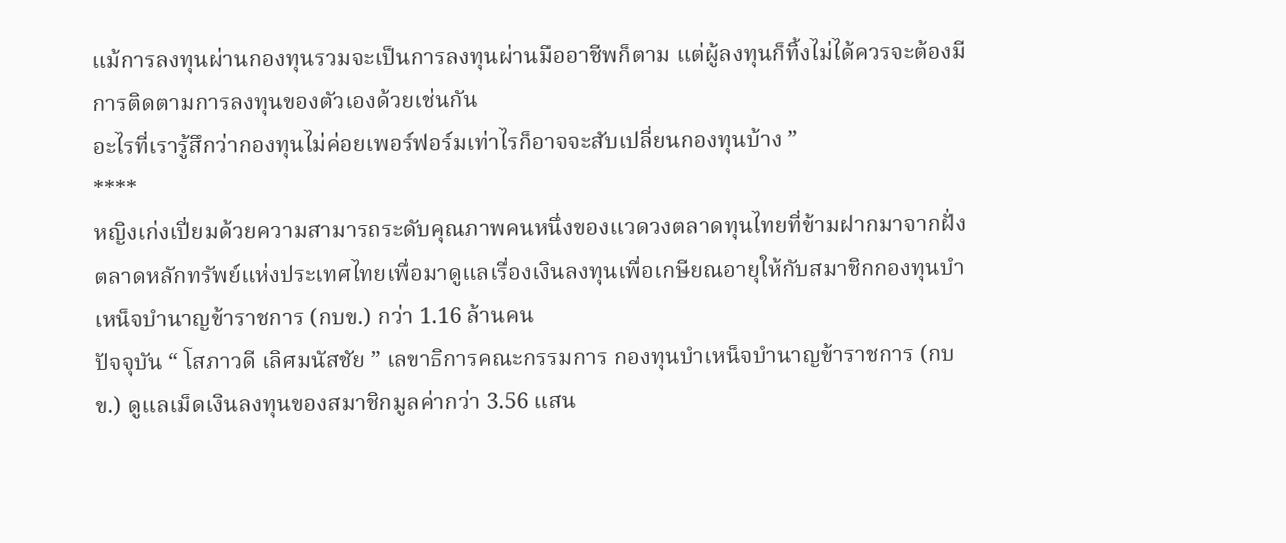แม้การลงทุนผ่านกองทุนรวมจะเป็นการลงทุนผ่านมืออาชีพก็ตาม แต่ผู้ลงทุนก็ทิ้งไม่ได้ควรจะต้องมีการติดตามการลงทุนของตัวเองด้วยเช่นกัน
อะไรที่เรารู้สึกว่ากองทุนไม่ค่อยเพอร์ฟอร์มเท่าไรก็อาจจะสับเปลี่ยนกองทุนบ้าง ”
****
หญิงเก่งเปี่ยมด้วยความสามารถระดับคุณภาพคนหนึ่งของแวดวงตลาดทุนไทยที่ข้ามฝากมาจากฝั่งตลาดหลักทรัพย์แห่งประเทศไทยเพื่อมาดูแลเรื่องเงินลงทุนเพื่อเกษียณอายุให้กับสมาชิกกองทุนบำเหน็จบำนาญข้าราชการ (กบข.) กว่า 1.16 ล้านคน
ปัจจุบัน “ โสภาวดี เลิศมนัสชัย ” เลขาธิการคณะกรรมการ กองทุนบำเหน็จบำนาญข้าราชการ (กบข.) ดูแลเม็ดเงินลงทุนของสมาชิกมูลค่ากว่า 3.56 แสน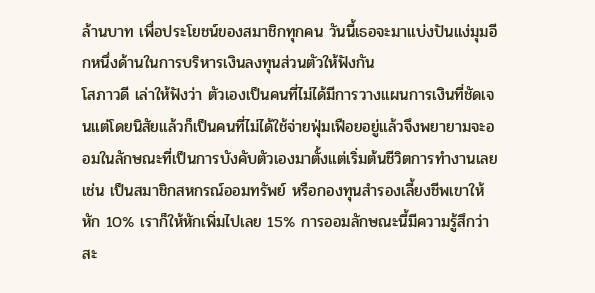ล้านบาท เพื่อประโยชน์ของสมาชิกทุกคน วันนี้เธอจะมาแบ่งปันแง่มุมอีกหนึ่งด้านในการบริหารเงินลงทุนส่วนตัวให้ฟังกัน
โสภาวดี เล่าให้ฟังว่า ตัวเองเป็นคนที่ไม่ได้มีการวางแผนการเงินที่ชัดเจนแต่โดยนิสัยแล้วก็เป็นคนที่ไม่ได้ใช้จ่ายฟุ่มเฟือยอยู่แล้วจึงพยายามจะออมในลักษณะที่เป็นการบังคับตัวเองมาตั้งแต่เริ่มต้นชีวิตการทำงานเลย เช่น เป็นสมาชิกสหกรณ์ออมทรัพย์ หรือกองทุนสำรองเลี้ยงชีพเขาให้หัก 10% เราก็ให้หักเพิ่มไปเลย 15% การออมลักษณะนี้มีความรู้สึกว่าสะ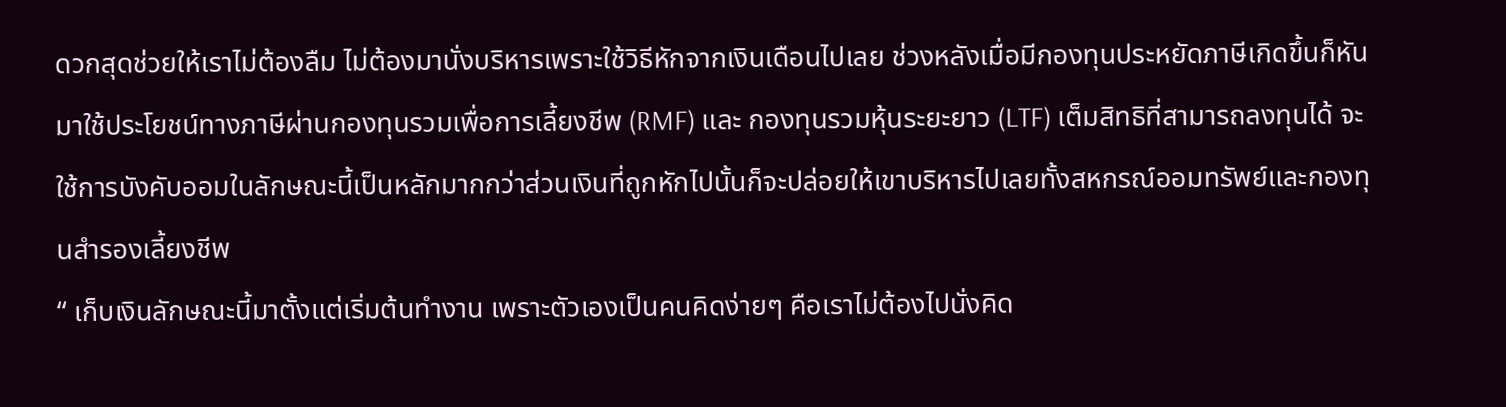ดวกสุดช่วยให้เราไม่ต้องลืม ไม่ต้องมานั่งบริหารเพราะใช้วิธีหักจากเงินเดือนไปเลย ช่วงหลังเมื่อมีกองทุนประหยัดภาษีเกิดขึ้นก็หันมาใช้ประโยชน์ทางภาษีผ่านกองทุนรวมเพื่อการเลี้ยงชีพ (RMF) และ กองทุนรวมหุ้นระยะยาว (LTF) เต็มสิทธิที่สามารถลงทุนได้ จะใช้การบังคับออมในลักษณะนี้เป็นหลักมากกว่าส่วนเงินที่ถูกหักไปนั้นก็จะปล่อยให้เขาบริหารไปเลยทั้งสหกรณ์ออมทรัพย์และกองทุนสำรองเลี้ยงชีพ
“ เก็บเงินลักษณะนี้มาตั้งแต่เริ่มต้นทำงาน เพราะตัวเองเป็นคนคิดง่ายๆ คือเราไม่ต้องไปนั่งคิด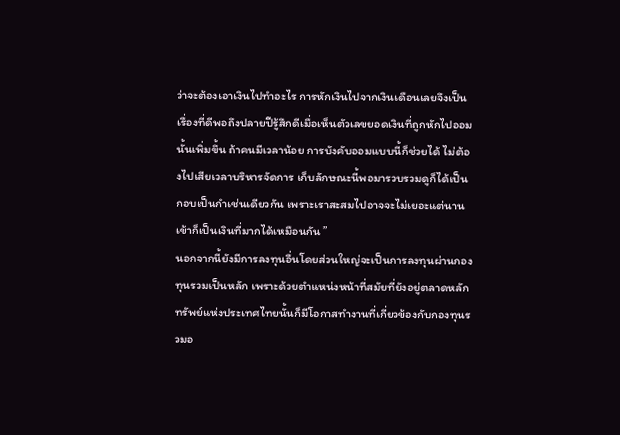ว่าจะต้องเอาเงินไปทำอะไร การหักเงินไปจากเงินเดือนเลยจึงเป็นเรื่องที่ดีพอถึงปลายปีรู้สึกดีเมื่อเห็นตัวเลขยอดเงินที่ถูกหักไปออมนั้นเพิ่มขึ้น ถ้าคนมีเวลาน้อย การบังคับออมแบบนี้ก็ช่วยได้ ไม่ต้องไปเสียเวลาบริหารจัดการ เก็บลักษณะนี้พอมารวบรวมดูก็ได้เป็นกอบเป็นกำเช่นเดียวกัน เพราะเราสะสมไปอาจจะไม่เยอะแต่นานเข้าก็เป็นเงินที่มากได้เหมือนกัน ”
นอกจากนี้ยังมีการลงทุนอื่นโดยส่วนใหญ่จะเป็นการลงทุนผ่านกองทุนรวมเป็นหลัก เพราะด้วยตำแหน่งหน้าที่สมัยที่ยังอยู่ตลาดหลักทรัพย์แห่งประเทศไทยนั้นก็มีโอกาสทำงานที่เกี่ยวข้องกับกองทุนรวมอ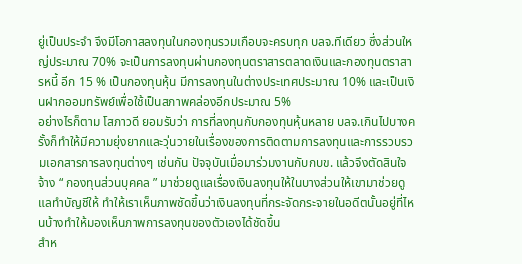ยู่เป็นประจำ จึงมีโอกาสลงทุนในกองทุนรวมเกือบจะครบทุก บลจ.ทีเดียว ซึ่งส่วนใหญ่ประมาณ 70% จะเป็นการลงทุนผ่านกองทุนตราสารตลาดเงินและกองทุนตราสารหนี้ อีก 15 % เป็นกองทุนหุ้น มีการลงทุนในต่างประเทศประมาณ 10% และเป็นเงินฝากออมทรัพย์เพื่อใช้เป็นสภาพคล่องอีกประมาณ 5%
อย่างไรก็ตาม โสภาวดี ยอมรับว่า การที่ลงทุนกับกองทุนหุ้นหลาย บลจ.เกินไปบางครั้งก็ทำให้มีความยุ่งยากและวุ่นวายในเรื่องของการติดตามการลงทุนและการรวบรวมเอกสารการลงทุนต่างๆ เช่นกัน ปัจจุบันเมื่อมาร่วมงานกับกบข. แล้วจึงตัดสินใจจ้าง “ กองทุนส่วนบุคคล ” มาช่วยดูแลเรื่องเงินลงทุนให้ในบางส่วนให้เขามาช่วยดูแลทำบัญชีให้ ทำให้เราเห็นภาพชัดขึ้นว่าเงินลงทุนที่กระจัดกระจายในอดีตนั้นอยู่ที่ไหนบ้างทำให้มองเห็นภาพการลงทุนของตัวเองได้ชัดขึ้น
สำห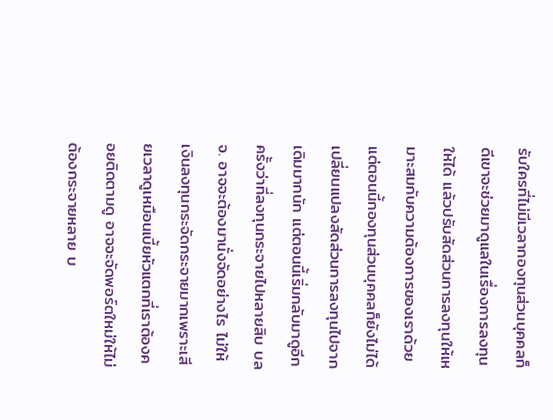รับใครที่ไม่มีเวลากองทุนส่วนบุคคลก็ดีเขาจะช่วยมาดูแลในเรื่องการลงทุนให้ได้ แล้วปรับสัดส่วนการลงทุนให้เหมาะสมกับความต้องการของเราด้วย แต่ตอนนี้กองทุนส่วนบุคคลก็ยังไม่ได้เปลี่ยนแปลงสัดส่วนการลงทุนไปจากเดิมมากนัก แต่ตอนนี้เริ่มกลับมาดูอีกครั้งว่าที่ลงทุนกระจายไปหลายสิบ บลจ. อาจจะต้องมานั่งจัดอย่างไร ไม่ให้เงินลงทุนกระจัดกระจายมากเพราะเสียเวลาดูเหมือนเบี้ยหัวแตกที่เราต้องคอยติดตามดู อาจจะจัดพอร์ตใหม่ให้ไม่ต้องกระจายหลาย บ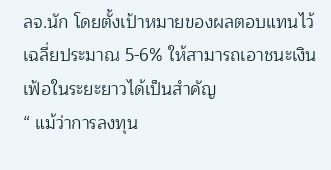ลจ.นัก โดยตั้งเป้าหมายของผลตอบแทนไว้เฉลี่ยประมาณ 5-6% ให้สามารถเอาชนะเงินเฟ้อในระยะยาวได้เป็นสำคัญ
“ แม้ว่าการลงทุน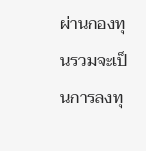ผ่านกองทุนรวมจะเป็นการลงทุ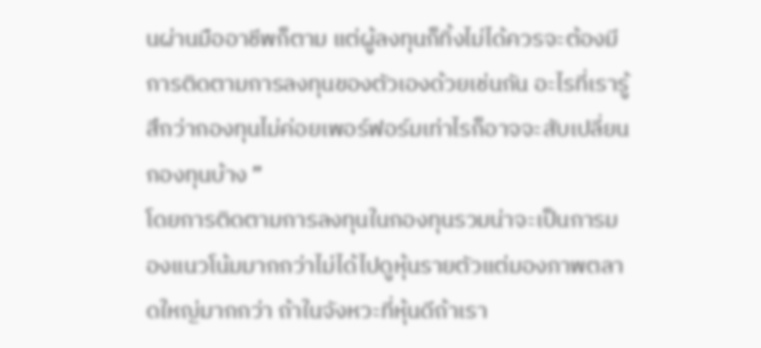นผ่านมืออาชีพก็ตาม แต่ผู้ลงทุนก็ทิ้งไม่ได้ควรจะต้องมีการติดตามการลงทุนของตัวเองด้วยเช่นกัน อะไรที่เรารู้สึกว่ากองทุนไม่ค่อยเพอร์ฟอร์มเท่าไรก็อาจจะสับเปลี่ยนกองทุนบ้าง ”
โดยการติดตามการลงทุนในกองทุนรวมน่าจะเป็นการมองแนวโน้มมากกว่าไม่ได้ไปดูหุ้นรายตัวแต่มองภาพตลาดใหญ่มากกว่า ถ้าในจังหวะที่หุ้นดีถ้าเรา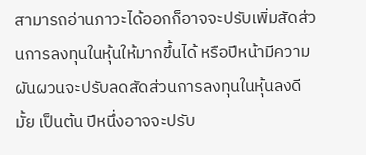สามารถอ่านภาวะได้ออกก็อาจจะปรับเพิ่มสัดส่วนการลงทุนในหุ้นให้มากขึ้นได้ หรือปีหน้ามีความผันผวนจะปรับลดสัดส่วนการลงทุนในหุ้นลงดีมั้ย เป็นต้น ปีหนึ่งอาจจะปรับ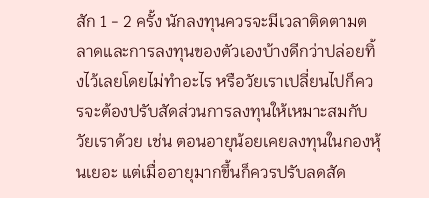สัก 1 - 2 ครั้ง นักลงทุนควรจะมีเวลาติดตามตลาดและการลงทุนของตัวเองบ้างดีกว่าปล่อยทิ้งไว้เลยโดยไม่ทำอะไร หรือวัยเราเปลี่ยนไปก็ควรจะต้องปรับสัดส่วนการลงทุนให้เหมาะสมกับวัยเราด้วย เช่น ตอนอายุน้อยเคยลงทุนในกองหุ้นเยอะ แต่เมื่ออายุมากขึ้นก็ควรปรับลดสัด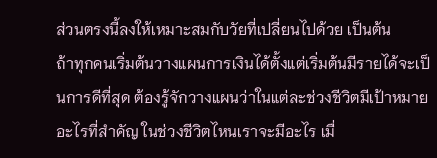ส่วนตรงนี้ลงให้เหมาะสมกับวัยที่เปลี่ยนไปด้วย เป็นต้น
ถ้าทุกคนเริ่มต้นวางแผนการเงินได้ตั้งแต่เริ่มต้นมีรายได้จะเป็นการดีที่สุด ต้องรู้จักวางแผนว่าในแต่ละช่วงชีวิตมีเป้าหมายอะไรที่สำคัญ ในช่วงชีวิตไหนเราจะมีอะไร เมื่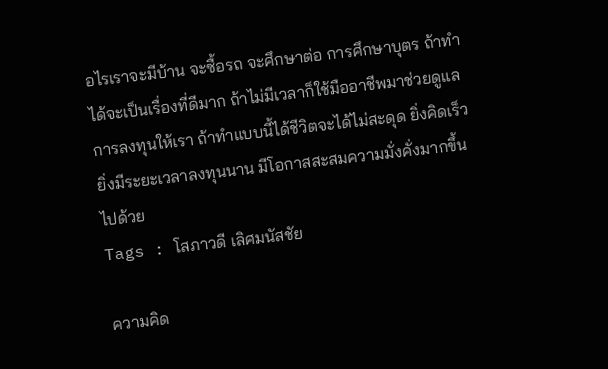อไรเราจะมีบ้าน จะซื้อรถ จะศึกษาต่อ การศึกษาบุตร ถ้าทำได้จะเป็นเรื่องที่ดีมาก ถ้าไม่มีเวลาก็ใช้มืออาชีพมาช่วยดูแลการลงทุนให้เรา ถ้าทำแบบนี้ได้ชีวิตจะได้ไม่สะดุด ยิ่งคิดเร็ว ยิ่งมีระยะเวลาลงทุนนาน มีโอกาสสะสมความมั่งคั่งมากขึ้นไปด้วย
Tags : โสภาวดี เลิศมนัสชัย

ความคิด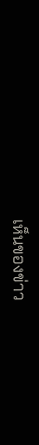เห็นของข่าว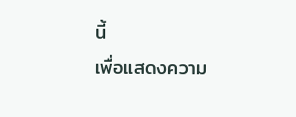นี้
เพื่อแสดงความ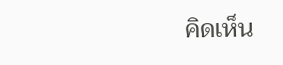คิดเห็น